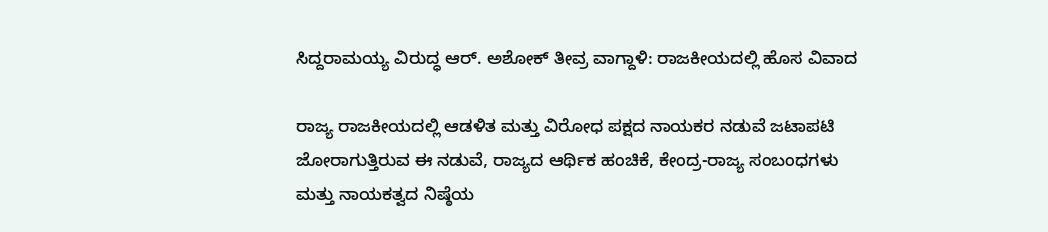ಸಿದ್ದರಾಮಯ್ಯ ವಿರುದ್ಧ ಆರ್‌. ಅಶೋಕ್ ತೀವ್ರ ವಾಗ್ದಾಳಿ: ರಾಜಕೀಯದಲ್ಲಿ ಹೊಸ ವಿವಾದ

ರಾಜ್ಯ ರಾಜಕೀಯದಲ್ಲಿ ಆಡಳಿತ ಮತ್ತು ವಿರೋಧ ಪಕ್ಷದ ನಾಯಕರ ನಡುವೆ ಜಟಾಪಟಿ ಜೋರಾಗುತ್ತಿರುವ ಈ ನಡುವೆ, ರಾಜ್ಯದ ಆರ್ಥಿಕ ಹಂಚಿಕೆ, ಕೇಂದ್ರ-ರಾಜ್ಯ ಸಂಬಂಧಗಳು ಮತ್ತು ನಾಯಕತ್ವದ ನಿಷ್ಠೆಯ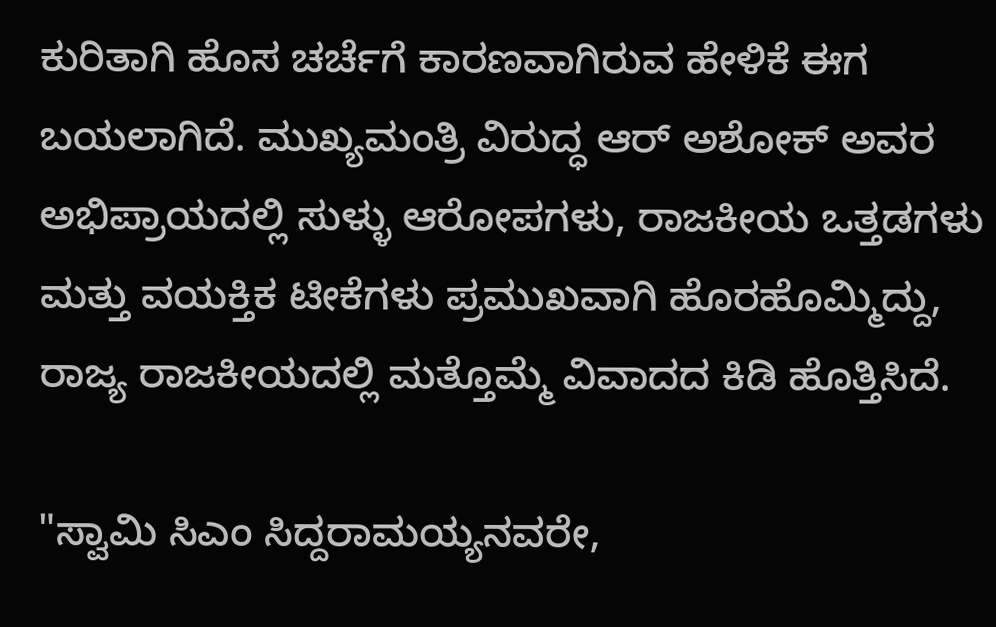ಕುರಿತಾಗಿ ಹೊಸ ಚರ್ಚೆಗೆ ಕಾರಣವಾಗಿರುವ ಹೇಳಿಕೆ ಈಗ ಬಯಲಾಗಿದೆ. ಮುಖ್ಯಮಂತ್ರಿ ವಿರುದ್ಧ ಆರ್‌ ಅಶೋಕ್‌ ಅವರ ಅಭಿಪ್ರಾಯದಲ್ಲಿ ಸುಳ್ಳು ಆರೋಪಗಳು, ರಾಜಕೀಯ ಒತ್ತಡಗಳು ಮತ್ತು ವಯಕ್ತಿಕ ಟೀಕೆಗಳು ಪ್ರಮುಖವಾಗಿ ಹೊರಹೊಮ್ಮಿದ್ದು, ರಾಜ್ಯ ರಾಜಕೀಯದಲ್ಲಿ ಮತ್ತೊಮ್ಮೆ ವಿವಾದದ ಕಿಡಿ ಹೊತ್ತಿಸಿದೆ.

"ಸ್ವಾಮಿ ಸಿಎಂ ಸಿದ್ದರಾಮಯ್ಯನವರೇ,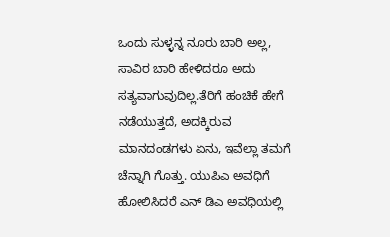ಒಂದು ಸುಳ್ಳನ್ನ ನೂರು ಬಾರಿ ಅಲ್ಲ, ಸಾವಿರ ಬಾರಿ ಹೇಳಿದರೂ ಅದು ಸತ್ಯವಾಗುವುದಿಲ್ಲ.ತೆರಿಗೆ ಹಂಚಿಕೆ ಹೇಗೆ ನಡೆಯುತ್ತದೆ, ಅದಕ್ಕಿರುವ ಮಾನದಂಡಗಳು ಏನು, ಇವೆಲ್ಲಾ ತಮಗೆ ಚೆನ್ನಾಗಿ ಗೊತ್ತು. ಯುಪಿಎ ಅವಧಿಗೆ ಹೋಲಿಸಿದರೆ ಎನ್ ಡಿಎ ಅವಧಿಯಲ್ಲಿ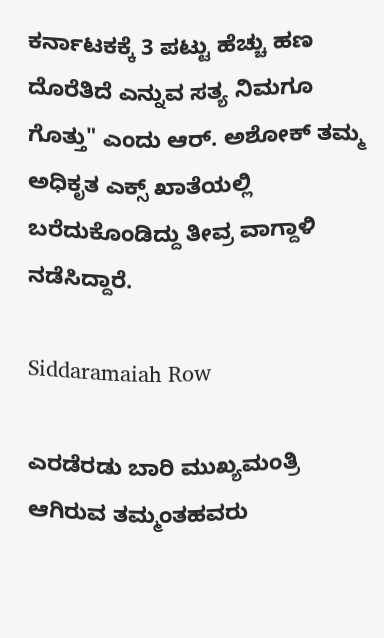ಕರ್ನಾಟಕಕ್ಕೆ 3 ಪಟ್ಟು ಹೆಚ್ಚು ಹಣ ದೊರೆತಿದೆ ಎನ್ನುವ ಸತ್ಯ ನಿಮಗೂ ಗೊತ್ತು" ಎಂದು ಆರ್‌. ಅಶೋಕ್‌ ತಮ್ಮ ಅಧಿಕೃತ ಎಕ್ಸ್‌ ಖಾತೆಯಲ್ಲಿ ಬರೆದುಕೊಂಡಿದ್ದು ತೀವ್ರ ವಾಗ್ದಾಳಿ ನಡೆಸಿದ್ದಾರೆ.

Siddaramaiah Row

ಎರಡೆರಡು ಬಾರಿ ಮುಖ್ಯಮಂತ್ರಿ ಆಗಿರುವ ತಮ್ಮಂತಹವರು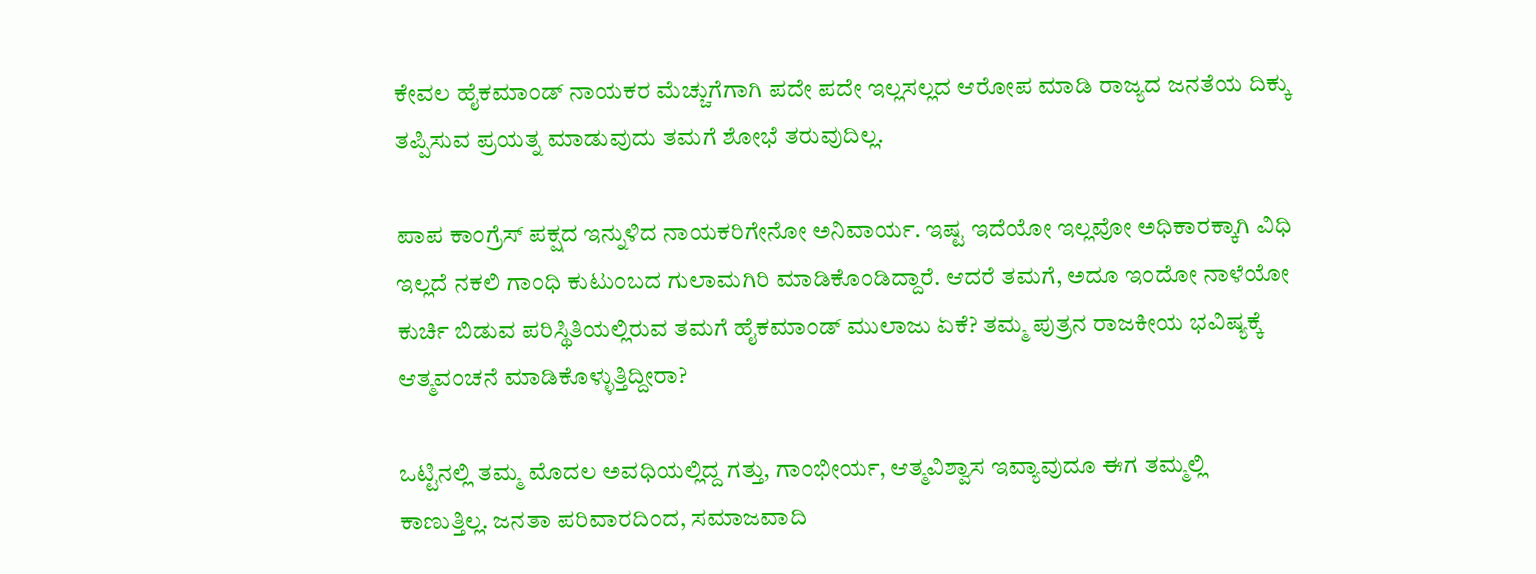ಕೇವಲ ಹೈಕಮಾಂಡ್ ನಾಯಕರ ಮೆಚ್ಚುಗೆಗಾಗಿ ಪದೇ ಪದೇ ಇಲ್ಲಸಲ್ಲದ ಆರೋಪ ಮಾಡಿ ರಾಜ್ಯದ ಜನತೆಯ ದಿಕ್ಕು ತಪ್ಪಿಸುವ ಪ್ರಯತ್ನ ಮಾಡುವುದು ತಮಗೆ ಶೋಭೆ ತರುವುದಿಲ್ಲ.

ಪಾಪ ಕಾಂಗ್ರೆಸ್ ಪಕ್ಷದ ಇನ್ನುಳಿದ ನಾಯಕರಿಗೇನೋ ಅನಿವಾರ್ಯ. ಇಷ್ಟ ಇದೆಯೋ ಇಲ್ಲವೋ ಅಧಿಕಾರಕ್ಕಾಗಿ ವಿಧಿ ಇಲ್ಲದೆ ನಕಲಿ ಗಾಂಧಿ ಕುಟುಂಬದ ಗುಲಾಮಗಿರಿ ಮಾಡಿಕೊಂಡಿದ್ದಾರೆ. ಆದರೆ ತಮಗೆ, ಅದೂ ಇಂದೋ ನಾಳೆಯೋ ಕುರ್ಚಿ ಬಿಡುವ ಪರಿಸ್ಥಿತಿಯಲ್ಲಿರುವ ತಮಗೆ ಹೈಕಮಾಂಡ್ ಮುಲಾಜು ಏಕೆ? ತಮ್ಮ ಪುತ್ರನ ರಾಜಕೀಯ ಭವಿಷ್ಯಕ್ಕೆ ಆತ್ಮವಂಚನೆ ಮಾಡಿಕೊಳ್ಳುತ್ತಿದ್ದೀರಾ?

ಒಟ್ಟಿನಲ್ಲಿ ತಮ್ಮ ಮೊದಲ ಅವಧಿಯಲ್ಲಿದ್ದ ಗತ್ತು, ಗಾಂಭೀರ್ಯ, ಆತ್ಮವಿಶ್ವಾಸ ಇವ್ಯಾವುದೂ ಈಗ ತಮ್ಮಲ್ಲಿ ಕಾಣುತ್ತಿಲ್ಲ. ಜನತಾ ಪರಿವಾರದಿಂದ, ಸಮಾಜವಾದಿ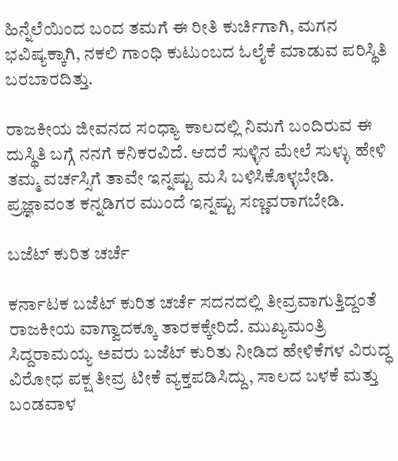ಹಿನ್ನೆಲೆಯಿಂದ ಬಂದ ತಮಗೆ ಈ ರೀತಿ ಕುರ್ಚಿಗಾಗಿ, ಮಗನ ಭವಿಷ್ಯಕ್ಕಾಗಿ, ನಕಲಿ ಗಾಂಧಿ ಕುಟುಂಬದ ಓಲೈಕೆ ಮಾಡುವ ಪರಿಸ್ಥಿತಿ ಬರಬಾರದಿತ್ತು.

ರಾಜಕೀಯ ಜೀವನದ ಸಂಧ್ಯಾ ಕಾಲದಲ್ಲಿ ನಿಮಗೆ ಬಂದಿರುವ ಈ ದುಸ್ಥಿತಿ ಬಗ್ಗೆ ನನಗೆ ಕನಿಕರವಿದೆ. ಆದರೆ ಸುಳ್ಳಿನ ಮೇಲೆ ಸುಳ್ಳು ಹೇಳಿ ತಮ್ಮ ವರ್ಚಸ್ಸಿಗೆ ತಾವೇ ಇನ್ನಷ್ಟು ಮಸಿ ಬಳಿಸಿಕೊಳ್ಳಬೇಡಿ. ಪ್ರಜ್ಞಾವಂತ ಕನ್ನಡಿಗರ ಮುಂದೆ ಇನ್ನಷ್ಟು ಸಣ್ಣವರಾಗಬೇಡಿ.

ಬಜೆಟ್ ಕುರಿತ ಚರ್ಚೆ

ಕರ್ನಾಟಕ ಬಜೆಟ್ ಕುರಿತ ಚರ್ಚೆ ಸದನದಲ್ಲಿ ತೀವ್ರವಾಗುತ್ತಿದ್ದಂತೆ ರಾಜಕೀಯ ವಾಗ್ವಾದಕ್ಕೂ ತಾರಕಕ್ಕೇರಿದೆ. ಮುಖ್ಯಮಂತ್ರಿ ಸಿದ್ದರಾಮಯ್ಯ ಅವರು ಬಜೆಟ್ ಕುರಿತು ನೀಡಿದ ಹೇಳಿಕೆಗಳ ವಿರುದ್ಧ ವಿರೋಧ ಪಕ್ಷ ತೀವ್ರ ಟೀಕೆ ವ್ಯಕ್ತಪಡಿಸಿದ್ದು, ಸಾಲದ ಬಳಕೆ ಮತ್ತು ಬಂಡವಾಳ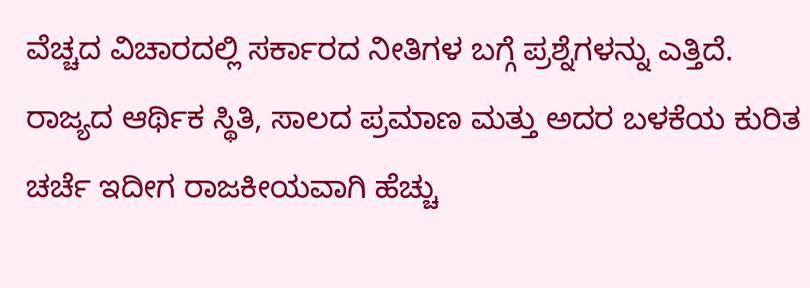ವೆಚ್ಚದ ವಿಚಾರದಲ್ಲಿ ಸರ್ಕಾರದ ನೀತಿಗಳ ಬಗ್ಗೆ ಪ್ರಶ್ನೆಗಳನ್ನು ಎತ್ತಿದೆ. ರಾಜ್ಯದ ಆರ್ಥಿಕ ಸ್ಥಿತಿ, ಸಾಲದ ಪ್ರಮಾಣ ಮತ್ತು ಅದರ ಬಳಕೆಯ ಕುರಿತ ಚರ್ಚೆ ಇದೀಗ ರಾಜಕೀಯವಾಗಿ ಹೆಚ್ಚು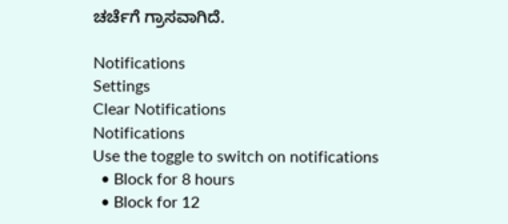ಚರ್ಚೆಗೆ ಗ್ರಾಸವಾಗಿದೆ.

Notifications
Settings
Clear Notifications
Notifications
Use the toggle to switch on notifications
  • Block for 8 hours
  • Block for 12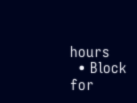hours
  • Block for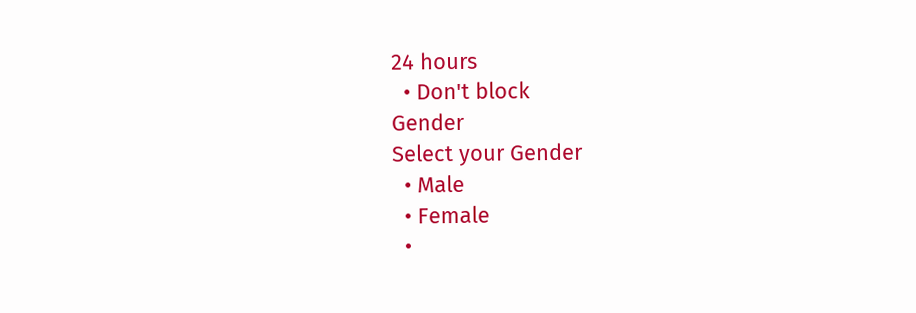24 hours
  • Don't block
Gender
Select your Gender
  • Male
  • Female
  •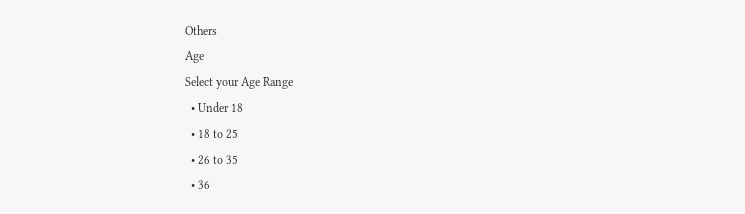Others
Age
Select your Age Range
  • Under 18
  • 18 to 25
  • 26 to 35
  • 36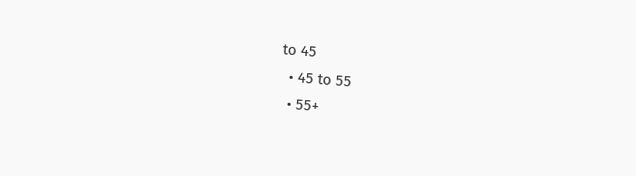to 45
  • 45 to 55
  • 55+